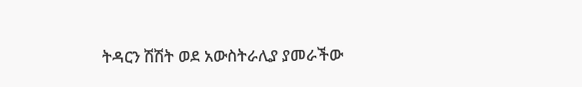ትዳርን ሽሽት ወደ አውስትራሊያ ያመራችው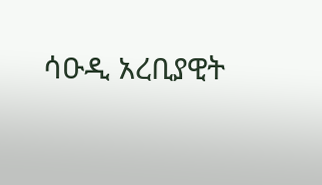ሳዑዲ አረቢያዊት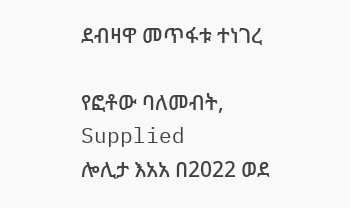ደብዛዋ መጥፋቱ ተነገረ

የፎቶው ባለመብት, Supplied
ሎሊታ እአአ በ2022 ወደ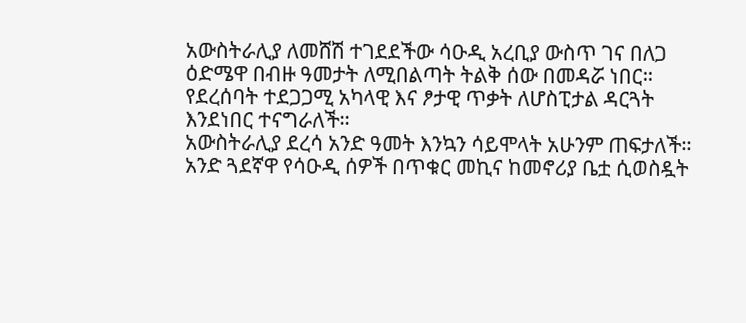አውስትራሊያ ለመሸሽ ተገደደችው ሳዑዲ አረቢያ ውስጥ ገና በለጋ ዕድሜዋ በብዙ ዓመታት ለሚበልጣት ትልቅ ሰው በመዳሯ ነበር።
የደረሰባት ተደጋጋሚ አካላዊ እና ፆታዊ ጥቃት ለሆስፒታል ዳርጓት እንደነበር ተናግራለች።
አውስትራሊያ ደረሳ አንድ ዓመት እንኳን ሳይሞላት አሁንም ጠፍታለች። አንድ ጓደኛዋ የሳዑዲ ሰዎች በጥቁር መኪና ከመኖሪያ ቤቷ ሲወስዷት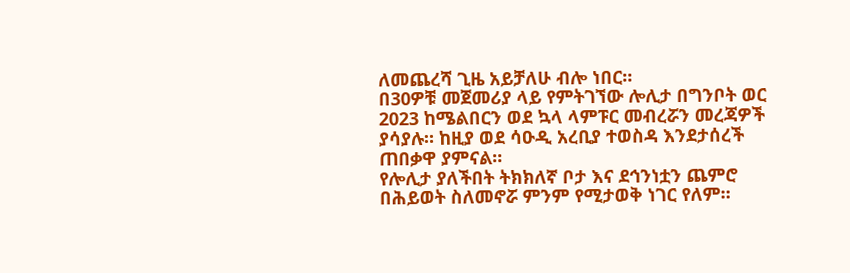ለመጨረሻ ጊዜ አይቻለሁ ብሎ ነበር።
በ30ዎቹ መጀመሪያ ላይ የምትገኘው ሎሊታ በግንቦት ወር 2023 ከሜልበርን ወደ ኳላ ላምፑር መብረሯን መረጃዎች ያሳያሉ። ከዚያ ወደ ሳዑዲ አረቢያ ተወስዳ እንደታሰረች ጠበቃዋ ያምናል።
የሎሊታ ያለችበት ትክክለኛ ቦታ እና ደኅንነቷን ጨምሮ በሕይወት ስለመኖሯ ምንም የሚታወቅ ነገር የለም።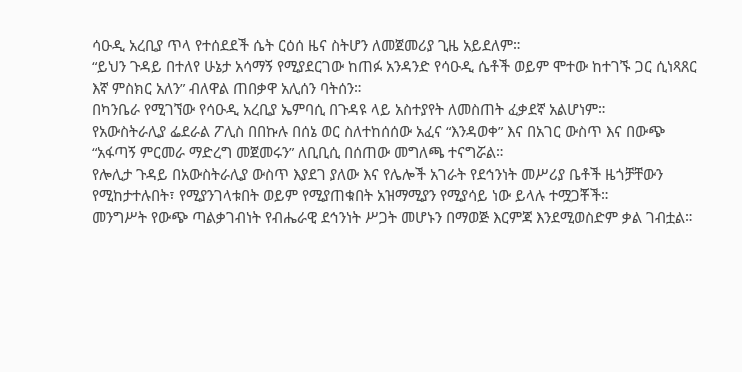ሳዑዲ አረቢያ ጥላ የተሰደደች ሴት ርዕሰ ዜና ስትሆን ለመጀመሪያ ጊዜ አይደለም።
“ይህን ጉዳይ በተለየ ሁኔታ አሳማኝ የሚያደርገው ከጠፉ አንዳንድ የሳዑዲ ሴቶች ወይም ሞተው ከተገኙ ጋር ሲነጻጸር እኛ ምስክር አለን” ብለዋል ጠበቃዋ አሊሰን ባትሰን።
በካንቤራ የሚገኘው የሳዑዲ አረቢያ ኤምባሲ በጉዳዩ ላይ አስተያየት ለመስጠት ፈቃደኛ አልሆነም።
የአውስትራሊያ ፌደራል ፖሊስ በበኩሉ በሰኔ ወር ስለተከሰሰው አፈና “እንዳወቀ” እና በአገር ውስጥ እና በውጭ “አፋጣኝ ምርመራ ማድረግ መጀመሩን” ለቢቢሲ በሰጠው መግለጫ ተናግሯል።
የሎሊታ ጉዳይ በአውስትራሊያ ውስጥ እያደገ ያለው እና የሌሎች አገራት የደኅንነት መሥሪያ ቤቶች ዜጎቻቸውን የሚከታተሉበት፣ የሚያንገላቱበት ወይም የሚያጠቁበት አዝማሚያን የሚያሳይ ነው ይላሉ ተሟጋቾች።
መንግሥት የውጭ ጣልቃገብነት የብሔራዊ ደኅንነት ሥጋት መሆኑን በማወጅ እርምጃ እንደሚወስድም ቃል ገብቷል።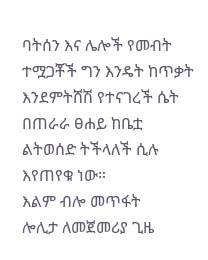ባትሰን እና ሌሎች የመብት ተሟጋቾች ግን እንዴት ከጥቃት እንደምትሸሽ የተናገረች ሴት በጠራራ ፀሐይ ከቤቷ ልትወሰድ ትችላለች ሲሉ እየጠየቁ ነው።
እልም ብሎ መጥፋት
ሎሊታ ለመጀመሪያ ጊዜ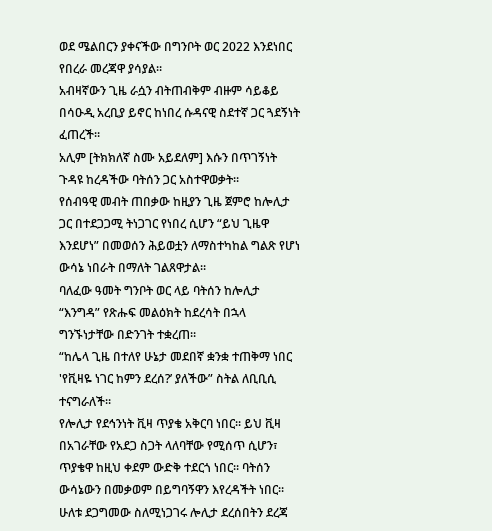ወደ ሜልበርን ያቀናችው በግንቦት ወር 2022 እንደነበር የበረራ መረጃዋ ያሳያል።
አብዛኛውን ጊዜ ራሷን ብትጠብቅም ብዙም ሳይቆይ በሳዑዲ አረቢያ ይኖር ከነበረ ሱዳናዊ ስደተኛ ጋር ጓደኝነት ፈጠረች።
አሊም [ትክክለኛ ስሙ አይደለም] እሱን በጥገኝነት ጉዳዩ ከረዳችው ባትሰን ጋር አስተዋወቃት።
የሰብዓዊ መብት ጠበቃው ከዚያን ጊዜ ጀምሮ ከሎሊታ ጋር በተደጋጋሚ ትነጋገር የነበረ ሲሆን “ይህ ጊዜዋ እንደሆነ” በመወሰን ሕይወቷን ለማስተካከል ግልጽ የሆነ ውሳኔ ነበራት በማለት ገልጸዋታል።
ባለፈው ዓመት ግንቦት ወር ላይ ባትሰን ከሎሊታ “እንግዳ” የጽሑፍ መልዕክት ከደረሳት በኋላ ግንኙነታቸው በድንገት ተቋረጠ።
“ከሌላ ጊዜ በተለየ ሁኔታ መደበኛ ቋንቋ ተጠቅማ ነበር 'የቪዛዬ ነገር ከምን ደረሰ?’ ያለችው” ስትል ለቢቢሲ ተናግራለች።
የሎሊታ የደኅንነት ቪዛ ጥያቄ አቅርባ ነበር። ይህ ቪዛ በአገራቸው የአደጋ ስጋት ላለባቸው የሚሰጥ ሲሆን፣ ጥያቄዋ ከዚህ ቀደም ውድቅ ተደርጎ ነበር። ባትሰን ውሳኔውን በመቃወም በይግባኝዋን እየረዳችት ነበር። ሁለቱ ደጋግመው ስለሚነጋገሩ ሎሊታ ደረሰበትን ደረጃ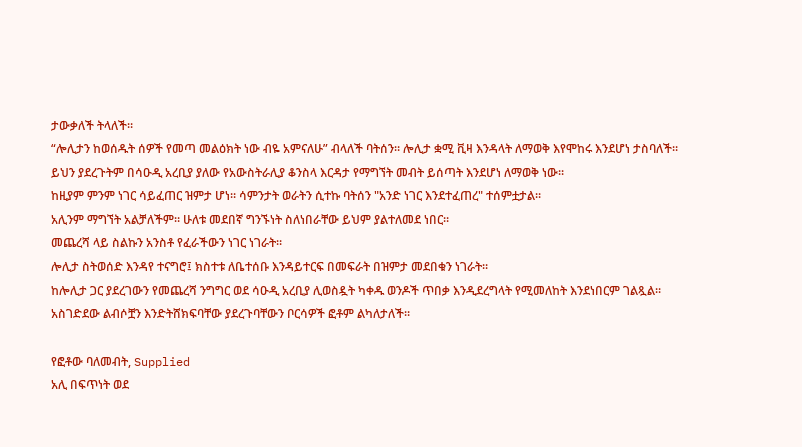ታውቃለች ትላለች።
“ሎሊታን ከወሰዱት ሰዎች የመጣ መልዕክት ነው ብዬ አምናለሁ” ብላለች ባትሰን። ሎሊታ ቋሚ ቪዛ እንዳላት ለማወቅ እየሞከሩ እንደሆነ ታስባለች። ይህን ያደረጉትም በሳዑዲ አረቢያ ያለው የአውስትራሊያ ቆንስላ እርዳታ የማግኘት መብት ይሰጣት እንደሆነ ለማወቅ ነው።
ከዚያም ምንም ነገር ሳይፈጠር ዝምታ ሆነ። ሳምንታት ወራትን ሲተኩ ባትሰን "አንድ ነገር እንደተፈጠረ" ተሰምቷታል።
አሊንም ማግኘት አልቻለችም። ሁለቱ መደበኛ ግንኙነት ስለነበራቸው ይህም ያልተለመደ ነበር።
መጨረሻ ላይ ስልኩን አንስቶ የፈራችውን ነገር ነገራት።
ሎሊታ ስትወሰድ እንዳየ ተናግሮ፤ ክስተቱ ለቤተሰቡ እንዳይተርፍ በመፍራት በዝምታ መደበቁን ነገራት።
ከሎሊታ ጋር ያደረገውን የመጨረሻ ንግግር ወደ ሳዑዲ አረቢያ ሊወስዷት ካቀዱ ወንዶች ጥበቃ እንዲደረግላት የሚመለከት እንደነበርም ገልጿል።
አስገድደው ልብሶቿን እንድትሸክፍባቸው ያደረጉባቸውን ቦርሳዎች ፎቶም ልካለታለች።

የፎቶው ባለመብት, Supplied
አሊ በፍጥነት ወደ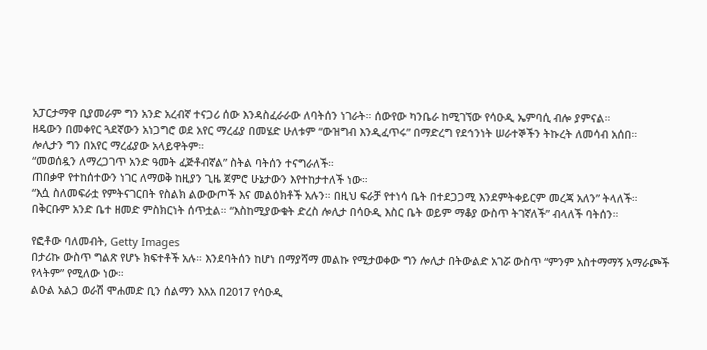አፓርታማዋ ቢያመራም ግን አንድ አረብኛ ተናጋሪ ሰው እንዳስፈራራው ለባትሰን ነገራት። ሰውየው ካንቤራ ከሚገኘው የሳዑዲ ኤምባሲ ብሎ ያምናል።
ዘዴውን በመቀየር ጓደኛውን አነጋግሮ ወደ አየር ማረፊያ በመሄድ ሁለቱም “ውዝግብ እንዲፈጥሩ” በማድረግ የደኅንነት ሠራተኞችን ትኩረት ለመሳብ አሰበ።
ሎሊታን ግን በአየር ማረፊያው አላይዋትም።
“መወሰዷን ለማረጋገጥ አንድ ዓመት ፈጅቶብኛል” ስትል ባትሰን ተናግራለች።
ጠበቃዋ የተከሰተውን ነገር ለማወቅ ከዚያን ጊዜ ጀምሮ ሁኔታውን እየተከታተለች ነው።
“እሷ ስለመፍራቷ የምትናገርበት የስልክ ልውውጦች እና መልዕክቶች አሉን። በዚህ ፍራቻ የተነሳ ቤት በተደጋጋሚ እንደምትቀይርም መረጃ አለን” ትላለች።
በቅርቡም አንድ ቤተ ዘመድ ምስክርነት ሰጥቷል። “እስከሚያውቁት ድረስ ሎሊታ በሳዑዲ እስር ቤት ወይም ማቆያ ውስጥ ትገኛለች” ብላለች ባትሰን።

የፎቶው ባለመብት, Getty Images
በታሪኩ ውስጥ ግልጽ የሆኑ ክፍተቶች አሉ። እንደባትሰን ከሆነ በማያሻማ መልኩ የሚታወቀው ግን ሎሊታ በትውልድ አገሯ ውስጥ “ምንም አስተማማኝ አማራጮች የላትም” የሚለው ነው።
ልዑል አልጋ ወራሽ ሞሐመድ ቢን ሰልማን እአአ በ2017 የሳዑዲ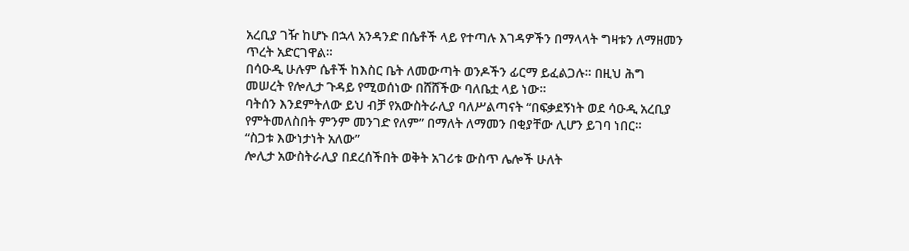አረቢያ ገዥ ከሆኑ በኋላ አንዳንድ በሴቶች ላይ የተጣሉ እገዳዎችን በማላላት ግዛቱን ለማዘመን ጥረት አድርገዋል።
በሳዑዲ ሁሉም ሴቶች ከእስር ቤት ለመውጣት ወንዶችን ፊርማ ይፈልጋሉ። በዚህ ሕግ መሠረት የሎሊታ ጉዳይ የሚወሰነው በሸሸችው ባለቤቷ ላይ ነው።
ባትሰን እንደምትለው ይህ ብቻ የአውስትራሊያ ባለሥልጣናት “በፍቃደኝነት ወደ ሳዑዲ አረቢያ የምትመለስበት ምንም መንገድ የለም” በማለት ለማመን በቂያቸው ሊሆን ይገባ ነበር።
“ስጋቱ እውነታነት አለው”
ሎሊታ አውስትራሊያ በደረሰችበት ወቅት አገሪቱ ውስጥ ሌሎች ሁለት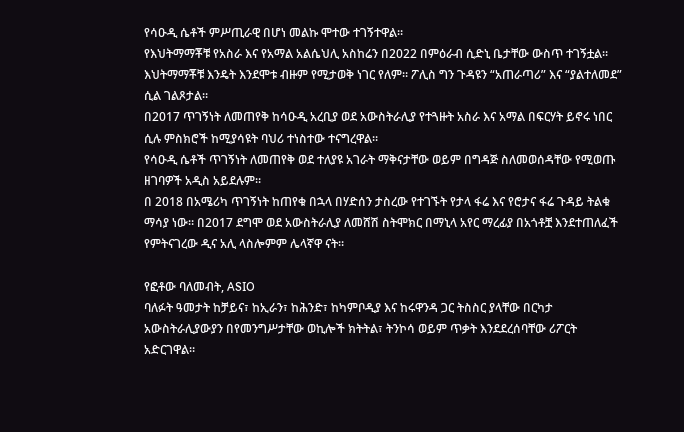የሳዑዲ ሴቶች ምሥጢራዊ በሆነ መልኩ ሞተው ተገኝተዋል።
የእህትማማቾቹ የአስራ እና የአማል አልሴህሊ አስከሬን በ2022 በምዕራብ ሲድኒ ቤታቸው ውስጥ ተገኝቷል።
እህትማማቾቹ እንዴት እንደሞቱ ብዙም የሚታወቅ ነገር የለም። ፖሊስ ግን ጉዳዩን “አጠራጣሪ” እና “ያልተለመደ” ሲል ገልጾታል።
በ2017 ጥገኝነት ለመጠየቅ ከሳዑዲ አረቢያ ወደ አውስትራሊያ የተጓዙት አስራ እና አማል በፍርሃት ይኖሩ ነበር ሲሉ ምስክሮች ከሚያሳዩት ባህሪ ተነስተው ተናግረዋል።
የሳዑዲ ሴቶች ጥገኝነት ለመጠየቅ ወደ ተለያዩ አገራት ማቅናታቸው ወይም በግዳጅ ስለመወሰዳቸው የሚወጡ ዘገባዎች አዲስ አይደሉም።
በ 2018 በአሜሪካ ጥገኝነት ከጠየቁ በኋላ በሃድሰን ታስረው የተገኙት የታላ ፋሬ እና የሮታና ፋሬ ጉዳይ ትልቁ ማሳያ ነው። በ2017 ደግሞ ወደ አውስትራሊያ ለመሸሽ ስትሞክር በማኒላ አየር ማረፊያ በአጎቶቿ እንደተጠለፈች የምትናገረው ዲና አሊ ላስሎምም ሌላኛዋ ናት።

የፎቶው ባለመብት, ASIO
ባለፉት ዓመታት ከቻይና፣ ከኢራን፣ ከሕንድ፣ ከካምቦዲያ እና ከሩዋንዳ ጋር ትስስር ያላቸው በርካታ አውስትራሊያውያን በየመንግሥታቸው ወኪሎች ክትትል፣ ትንኮሳ ወይም ጥቃት እንደደረሰባቸው ሪፖርት አድርገዋል።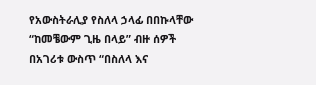የአውስትራሊያ የስለላ ኃላፊ በበኩላቸው “ከመቼውም ጊዜ በላይ” ብዙ ሰዎች በአገሪቱ ውስጥ “በስለላ እና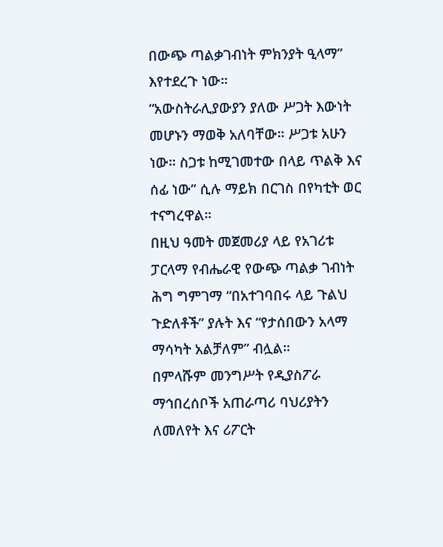በውጭ ጣልቃገብነት ምክንያት ዒላማ” እየተደረጉ ነው።
“አውስትራሊያውያን ያለው ሥጋት እውነት መሆኑን ማወቅ አለባቸው። ሥጋቱ አሁን ነው። ስጋቱ ከሚገመተው በላይ ጥልቅ እና ሰፊ ነው” ሲሉ ማይክ በርገስ በየካቲት ወር ተናግረዋል።
በዚህ ዓመት መጀመሪያ ላይ የአገሪቱ ፓርላማ የብሔራዊ የውጭ ጣልቃ ገብነት ሕግ ግምገማ “በአተገባበሩ ላይ ጉልህ ጉድለቶች” ያሉት እና “የታሰበውን አላማ ማሳካት አልቻለም” ብሏል።
በምላሹም መንግሥት የዲያስፖራ ማኅበረሰቦች አጠራጣሪ ባህሪያትን ለመለየት እና ሪፖርት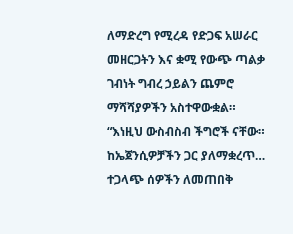ለማድረግ የሚረዳ የድጋፍ አሠራር መዘርጋትን እና ቋሚ የውጭ ጣልቃ ገብነት ግብረ ኃይልን ጨምሮ ማሻሻያዎችን አስተዋውቋል።
“እነዚህ ውስብስብ ችግሮች ናቸው። ከኤጀንሲዎቻችን ጋር ያለማቋረጥ… ተጋላጭ ሰዎችን ለመጠበቅ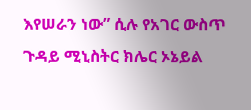እየሠራን ነው” ሲሉ የአገር ውስጥ ጉዳይ ሚኒስትር ክሌር ኦኔይል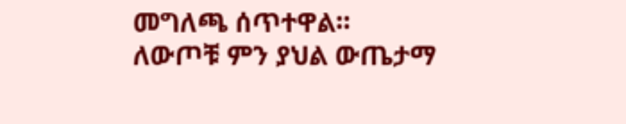መግለጫ ሰጥተዋል።
ለውጦቹ ምን ያህል ውጤታማ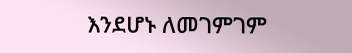እንደሆኑ ለመገምገም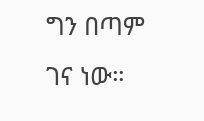ግን በጣም ገና ነው።